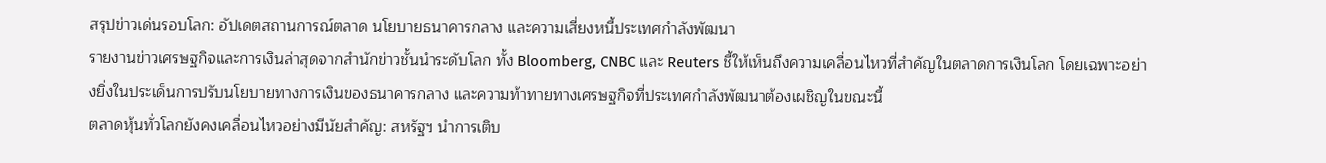สรุปข่าวเด่นรอบโลก: อัปเดตสถานการณ์ตลาด นโยบายธนาคารกลาง และความเสี่ยงหนี้ประเทศกำลังพัฒนา
รายงานข่าวเศรษฐกิจและการเงินล่าสุดจากสำนักข่าวชั้นนำระดับโลก ทั้ง Bloomberg, CNBC และ Reuters ชี้ให้เห็นถึงความเคลื่อนไหวที่สำคัญในตลาดการเงินโลก โดยเฉพาะอย่างยิ่งในประเด็นการปรับนโยบายทางการเงินของธนาคารกลาง และความท้าทายทางเศรษฐกิจที่ประเทศกำลังพัฒนาต้องเผชิญในขณะนี้
ตลาดหุ้นทั่วโลกยังคงเคลื่อนไหวอย่างมีนัยสำคัญ: สหรัฐฯ นำการเติบ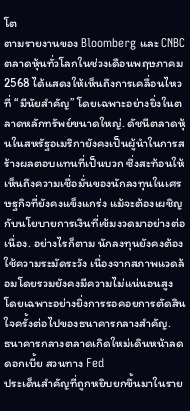โต
ตามรายงานของ Bloomberg และ CNBC ตลาดหุ้นทั่วโลกในช่วงเดือนพฤษภาคม 2568 ได้แสดงให้เห็นถึงการเคลื่อนไหวที่ “มีนัยสำคัญ” โดยเฉพาะอย่างยิ่งในตลาดหลักทรัพย์ขนาดใหญ่. ดัชนีตลาดหุ้นในสหรัฐอเมริกายังคงเป็นผู้นำในการสร้างผลตอบแทนที่เป็นบวก ซึ่งสะท้อนให้เห็นถึงความเชื่อมั่นของนักลงทุนในเศรษฐกิจที่ยังคงแข็งแกร่ง แม้จะต้องเผชิญกับนโยบายการเงินที่เข้มงวดมาอย่างต่อเนื่อง. อย่างไรก็ตาม นักลงทุนยังคงต้องใช้ความระมัดระวัง เนื่องจากสภาพแวดล้อมโดยรวมยังคงมีความไม่แน่นอนสูง โดยเฉพาะอย่างยิ่งการรอคอยการตัดสินใจครั้งต่อไปของธนาคารกลางสำคัญ.
ธนาคารกลางตลาดเกิดใหม่เดินหน้าลดดอกเบี้ย สวนทาง Fed
ประเด็นสำคัญที่ถูกหยิบยกขึ้นมาในราย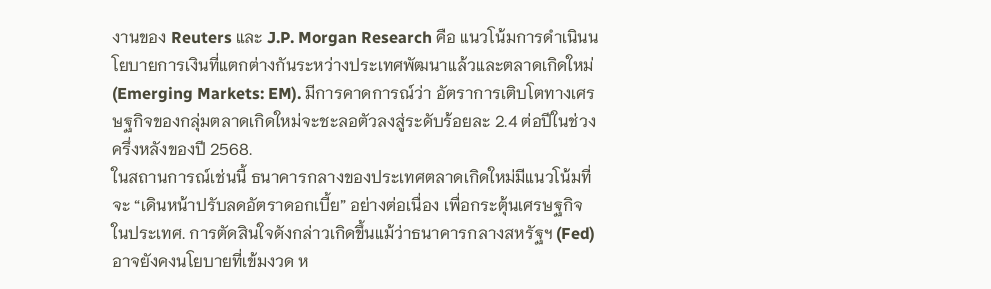งานของ Reuters และ J.P. Morgan Research คือ แนวโน้มการดำเนินนโยบายการเงินที่แตกต่างกันระหว่างประเทศพัฒนาแล้วและตลาดเกิดใหม่ (Emerging Markets: EM). มีการคาดการณ์ว่า อัตราการเติบโตทางเศรษฐกิจของกลุ่มตลาดเกิดใหม่จะชะลอตัวลงสู่ระดับร้อยละ 2.4 ต่อปีในช่วงครึ่งหลังของปี 2568.
ในสถานการณ์เช่นนี้ ธนาคารกลางของประเทศตลาดเกิดใหม่มีแนวโน้มที่จะ “เดินหน้าปรับลดอัตราดอกเบี้ย” อย่างต่อเนื่อง เพื่อกระตุ้นเศรษฐกิจในประเทศ. การตัดสินใจดังกล่าวเกิดขึ้นแม้ว่าธนาคารกลางสหรัฐฯ (Fed) อาจยังคงนโยบายที่เข้มงวด ห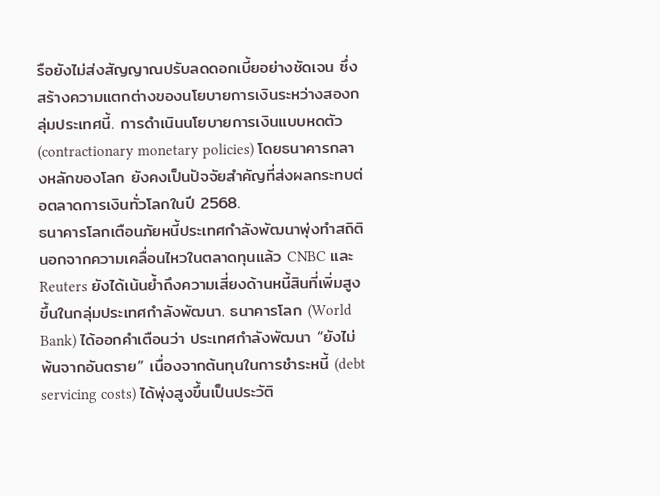รือยังไม่ส่งสัญญาณปรับลดดอกเบี้ยอย่างชัดเจน ซึ่งสร้างความแตกต่างของนโยบายการเงินระหว่างสองกลุ่มประเทศนี้. การดำเนินนโยบายการเงินแบบหดตัว (contractionary monetary policies) โดยธนาคารกลางหลักของโลก ยังคงเป็นปัจจัยสำคัญที่ส่งผลกระทบต่อตลาดการเงินทั่วโลกในปี 2568.
ธนาคารโลกเตือนภัยหนี้ประเทศกำลังพัฒนาพุ่งทำสถิติ
นอกจากความเคลื่อนไหวในตลาดทุนแล้ว CNBC และ Reuters ยังได้เน้นย้ำถึงความเสี่ยงด้านหนี้สินที่เพิ่มสูงขึ้นในกลุ่มประเทศกำลังพัฒนา. ธนาคารโลก (World Bank) ได้ออกคำเตือนว่า ประเทศกำลังพัฒนา “ยังไม่พ้นจากอันตราย” เนื่องจากต้นทุนในการชำระหนี้ (debt servicing costs) ได้พุ่งสูงขึ้นเป็นประวัติ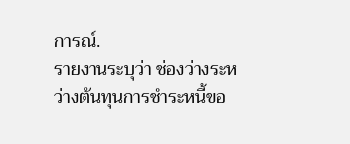การณ์.
รายงานระบุว่า ช่องว่างระหว่างต้นทุนการชำระหนี้ขอ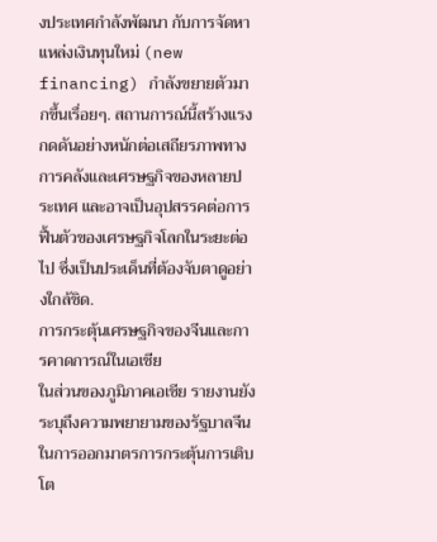งประเทศกำลังพัฒนา กับการจัดหาแหล่งเงินทุนใหม่ (new financing) กำลังขยายตัวมากขึ้นเรื่อยๆ. สถานการณ์นี้สร้างแรงกดดันอย่างหนักต่อเสถียรภาพทางการคลังและเศรษฐกิจของหลายประเทศ และอาจเป็นอุปสรรคต่อการฟื้นตัวของเศรษฐกิจโลกในระยะต่อไป ซึ่งเป็นประเด็นที่ต้องจับตาดูอย่างใกล้ชิด.
การกระตุ้นเศรษฐกิจของจีนและการคาดการณ์ในเอเชีย
ในส่วนของภูมิภาคเอเชีย รายงานยังระบุถึงความพยายามของรัฐบาลจีนในการออกมาตรการกระตุ้นการเติบโต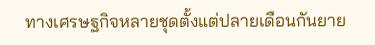ทางเศรษฐกิจหลายชุดตั้งแต่ปลายเดือนกันยาย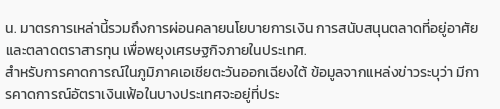น. มาตรการเหล่านี้รวมถึงการผ่อนคลายนโยบายการเงิน การสนับสนุนตลาดที่อยู่อาศัย และตลาดตราสารทุน เพื่อพยุงเศรษฐกิจภายในประเทศ.
สำหรับการคาดการณ์ในภูมิภาคเอเชียตะวันออกเฉียงใต้ ข้อมูลจากแหล่งข่าวระบุว่า มีการคาดการณ์อัตราเงินเฟ้อในบางประเทศจะอยู่ที่ประ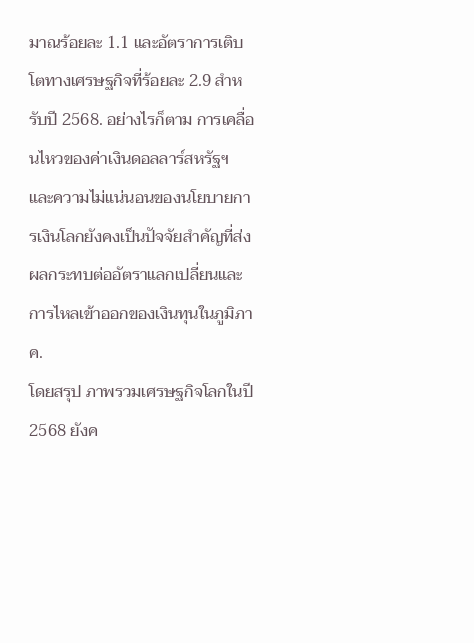มาณร้อยละ 1.1 และอัตราการเติบโตทางเศรษฐกิจที่ร้อยละ 2.9 สำหรับปี 2568. อย่างไรก็ตาม การเคลื่อนไหวของค่าเงินดอลลาร์สหรัฐฯ และความไม่แน่นอนของนโยบายการเงินโลกยังคงเป็นปัจจัยสำคัญที่ส่งผลกระทบต่ออัตราแลกเปลี่ยนและการไหลเข้าออกของเงินทุนในภูมิภาค.
โดยสรุป ภาพรวมเศรษฐกิจโลกในปี 2568 ยังค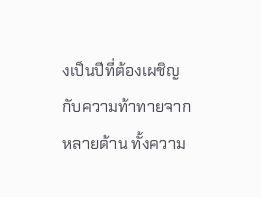งเป็นปีที่ต้องเผชิญกับความท้าทายจากหลายด้าน ทั้งความ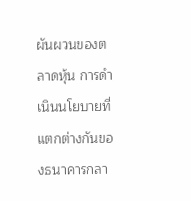ผันผวนของตลาดหุ้น การดำเนินนโยบายที่แตกต่างกันของธนาคารกลา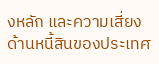งหลัก และความเสี่ยงด้านหนี้สินของประเทศ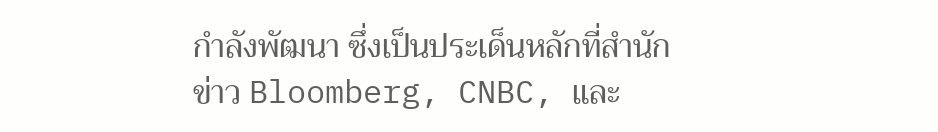กำลังพัฒนา ซึ่งเป็นประเด็นหลักที่สำนักข่าว Bloomberg, CNBC, และ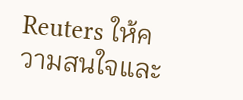Reuters ให้ความสนใจและ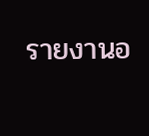รายงานอ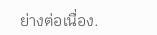ย่างต่อเนื่อง.